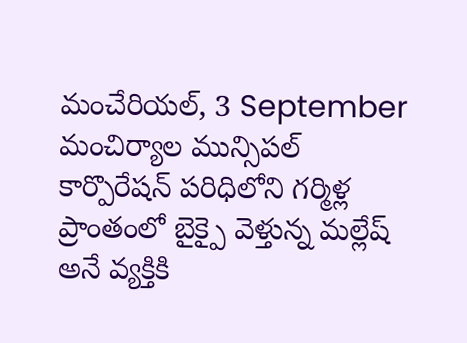మంచేరియల్, 3 September
మంచిర్యాల మున్సిపల్ కార్పొరేషన్ పరిధిలోని గర్మిళ్ల ప్రాంతంలో బైక్పై వెళ్తున్న మల్లేష్ అనే వ్యక్తికి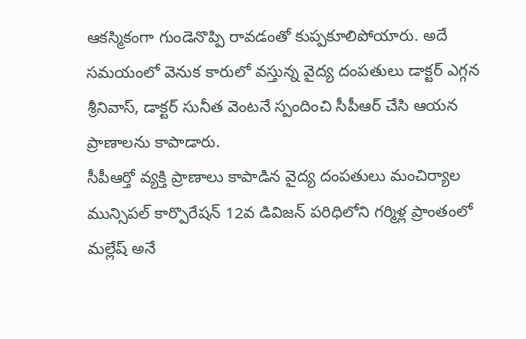ఆకస్మికంగా గుండెనొప్పి రావడంతో కుప్పకూలిపోయారు. అదే సమయంలో వెనుక కారులో వస్తున్న వైద్య దంపతులు డాక్టర్ ఎగ్గన శ్రీనివాస్, డాక్టర్ సునీత వెంటనే స్పందించి సీపీఆర్ చేసి ఆయన ప్రాణాలను కాపాడారు.
సీపీఆర్తో వ్యక్తి ప్రాణాలు కాపాడిన వైద్య దంపతులు మంచిర్యాల మున్సిపల్ కార్పొరేషన్ 12వ డివిజన్ పరిధిలోని గర్మిళ్ల ప్రాంతంలో మల్లేష్ అనే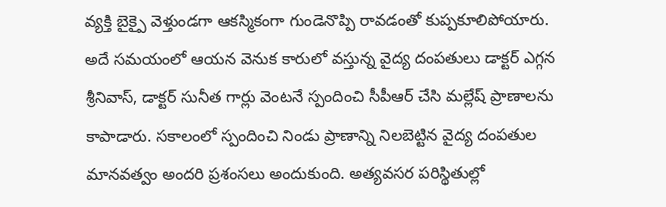వ్యక్తి బైక్పై వెళ్తుండగా ఆకస్మికంగా గుండెనొప్పి రావడంతో కుప్పకూలిపోయారు. అదే సమయంలో ఆయన వెనుక కారులో వస్తున్న వైద్య దంపతులు డాక్టర్ ఎగ్గన శ్రీనివాస్, డాక్టర్ సునీత గార్లు వెంటనే స్పందించి సీపీఆర్ చేసి మల్లేష్ ప్రాణాలను కాపాడారు. సకాలంలో స్పందించి నిండు ప్రాణాన్ని నిలబెట్టిన వైద్య దంపతుల మానవత్వం అందరి ప్రశంసలు అందుకుంది. అత్యవసర పరిస్థితుల్లో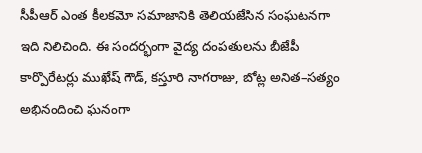సీపీఆర్ ఎంత కీలకమో సమాజానికి తెలియజేసిన సంఘటనగా ఇది నిలిచింది. ఈ సందర్భంగా వైద్య దంపతులను బీజేపీ కార్పొరేటర్లు ముఖేష్ గౌడ్, కస్తూరి నాగరాజు, బోట్ల అనిత–సత్యం అభినందించి ఘనంగా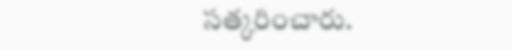సత్కరించారు.